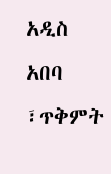አዲስ አበባ ፣ጥቅምት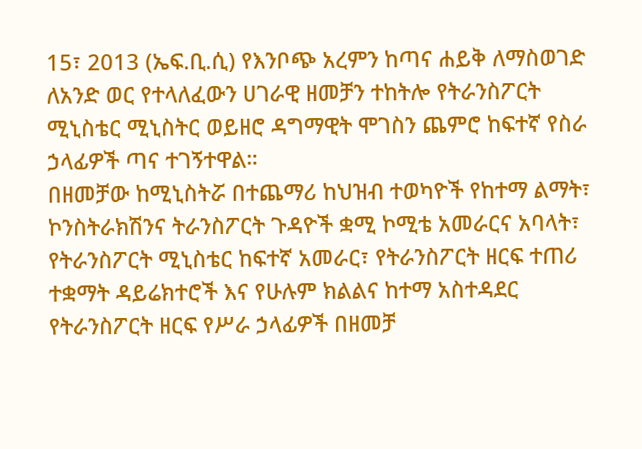15፣ 2013 (ኤፍ.ቢ.ሲ) የእንቦጭ አረምን ከጣና ሐይቅ ለማስወገድ ለአንድ ወር የተላለፈውን ሀገራዊ ዘመቻን ተከትሎ የትራንስፖርት ሚኒስቴር ሚኒስትር ወይዘሮ ዳግማዊት ሞገስን ጨምሮ ከፍተኛ የስራ ኃላፊዎች ጣና ተገኝተዋል።
በዘመቻው ከሚኒስትሯ በተጨማሪ ከህዝብ ተወካዮች የከተማ ልማት፣ ኮንስትራክሽንና ትራንስፖርት ጉዳዮች ቋሚ ኮሚቴ አመራርና አባላት፣ የትራንስፖርት ሚኒስቴር ከፍተኛ አመራር፣ የትራንስፖርት ዘርፍ ተጠሪ ተቋማት ዳይሬክተሮች እና የሁሉም ክልልና ከተማ አስተዳደር የትራንስፖርት ዘርፍ የሥራ ኃላፊዎች በዘመቻ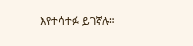እየተሳተፉ ይገኛሉ።